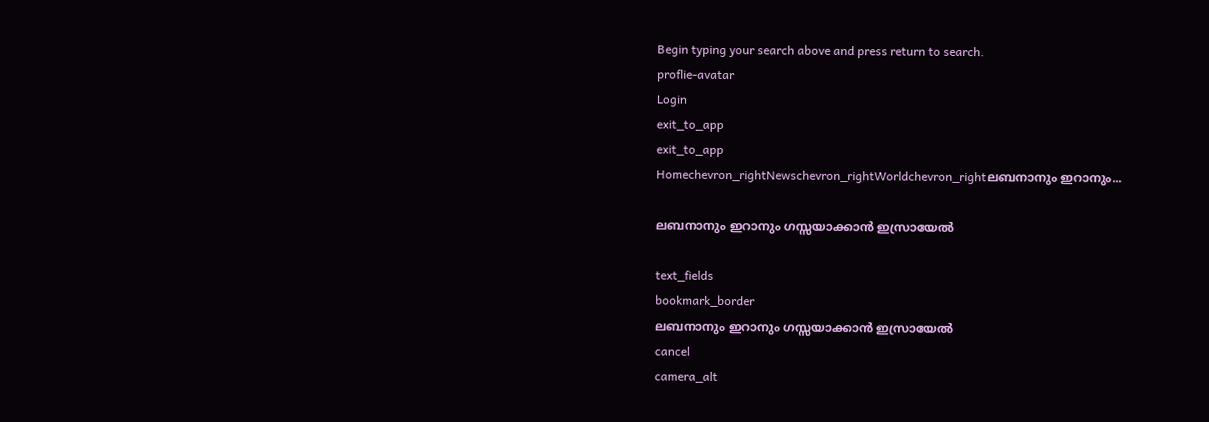Begin typing your search above and press return to search.
proflie-avatar
Login
exit_to_app
exit_to_app
Homechevron_rightNewschevron_rightWorldchevron_rightലബനാനും ഇറാനും...

ലബനാനും ഇറാനും ഗസ്സയാക്കാൻ ഇസ്രായേൽ

text_fields
bookmark_border
ലബനാനും ഇറാനും ഗസ്സയാക്കാൻ ഇസ്രായേൽ
cancel
camera_alt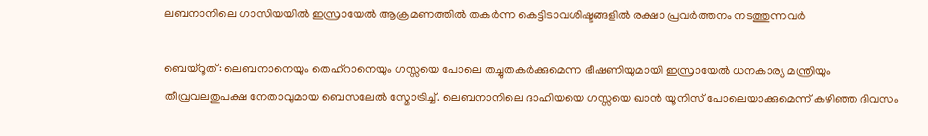ലബനാനിലെ ഗാസിയയിൽ ഇസ്രായേൽ ആക്രമണത്തിൽ തകർന്ന കെട്ടിടാവശിഷ്ടങ്ങളിൽ രക്ഷാ പ്രവർത്തനം നടത്തുന്നവർ

ബെയ്റൂത്: ലെബനാനെയും തെഹ്റാനെയും ഗസ്സയെ പോലെ തച്ചുതകർക്കുമെന്ന ഭീഷണിയുമായി ഇസ്രായേൽ ധനകാര്യ മന്ത്രിയും തീവ്രവലതുപക്ഷ നേതാവുമായ ബെസലേൽ സ്മോട്രിച്ച്. ലെബനാനിലെ ദാഹിയയെ ഗസ്സയെ ഖാൻ യൂനിസ് പോലെയാക്കുമെന്ന് കഴിഞ്ഞ ദിവസം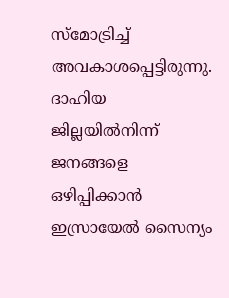സ്മോട്രിച്ച് അവകാശപ്പെട്ടിരുന്നു. ദാഹിയ ജില്ലയിൽനിന്ന് ജനങ്ങളെ ഒഴിപ്പിക്കാൻ ഇസ്രായേൽ സൈന്യം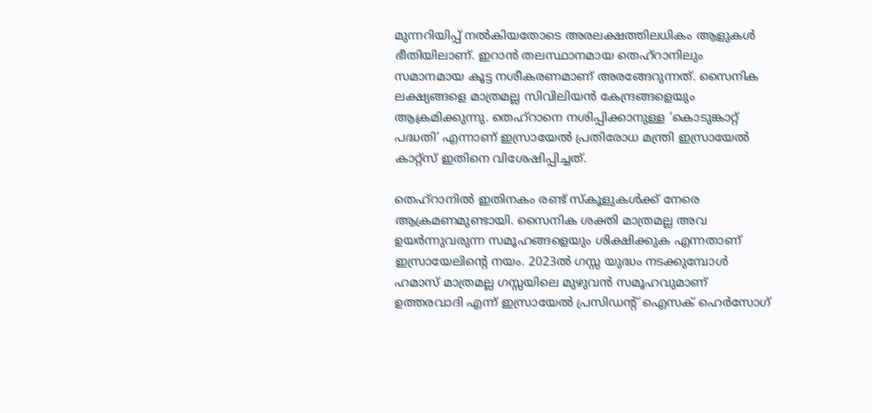മുന്നറിയിപ്പ് നൽകിയതോടെ അരലക്ഷത്തിലധികം ആളുകൾ ഭീതിയിലാണ്. ഇറാൻ തലസ്ഥാനമായ തെഹ്റാനിലും സമാനമായ കൂട്ട നശീകരണമാണ് അരങ്ങേറുന്നത്. സൈനിക ലക്ഷ്യങ്ങളെ മാത്രമല്ല സിവിലിയൻ കേന്ദ്രങ്ങളെയും ആക്രമിക്കുന്നു. തെഹ്റാനെ നശിപ്പിക്കാനുള്ള ‘കൊടുങ്കാറ്റ് പദ്ധതി’ എന്നാണ് ഇസ്രായേൽ പ്രതിരോധ മന്ത്രി ഇസ്രായേൽ കാറ്റ്സ് ഇതിനെ വിശേഷിപ്പിച്ചത്.

തെഹ്റാനിൽ ഇതിനകം രണ്ട് സ്കൂളുകൾക്ക് നേരെ ആക്രമണമുണ്ടായി. സൈനിക ശക്തി മാത്രമല്ല അവ ഉയർന്നുവരുന്ന സമൂഹങ്ങളെയും ശിക്ഷിക്കുക എന്നതാണ് ഇസ്രായേലിന്റെ നയം. 2023ൽ ഗസ്സ യുദ്ധം നടക്കുമ്പോൾ ഹമാസ് മാത്രമല്ല ഗസ്സയിലെ മുഴുവൻ സമൂഹവുമാണ് ഉത്തരവാദി എന്ന് ഇസ്രായേൽ പ്രസിഡന്റ് ഐസക് ഹെർസോഗ്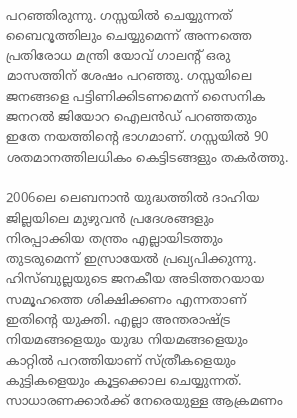പറഞ്ഞിരുന്നു. ഗസ്സയിൽ ചെയ്യുന്നത് ബൈറൂത്തിലും ചെയ്യുമെന്ന് അന്നത്തെ പ്രതിരോധ മന്ത്രി യോവ് ഗാലന്റ് ഒരു മാസത്തിന് ശേഷം പറഞ്ഞു. ഗസ്സയിലെ ജനങ്ങളെ പട്ടിണിക്കിടണമെന്ന് സൈനിക ജനറൽ ജിയോറ ഐലൻഡ് പറഞ്ഞതും ഇതേ നയത്തിന്റെ ഭാഗമാണ്. ഗസ്സയിൽ 90 ശതമാനത്തിലധികം കെട്ടിടങ്ങളും തകർത്തു.

2006ലെ ലെബനാൻ യുദ്ധത്തിൽ ദാഹിയ ജില്ലയിലെ മുഴുവൻ പ്രദേശങ്ങളും നിരപ്പാക്കിയ തന്ത്രം എല്ലായിടത്തും തുടരുമെന്ന് ഇസ്രായേൽ പ്രഖ്യപിക്കുന്നു. ഹിസ്ബുല്ലയുടെ ജനകീയ അടിത്തറയായ സമൂഹത്തെ ശിക്ഷിക്കണം എന്നതാണ് ഇതിന്റെ യുക്തി. എല്ലാ അന്തരാഷ്ട്ര നിയമങ്ങളെയും യുദ്ധ നിയമങ്ങളെയും കാറ്റിൽ പറത്തിയാണ് സ്ത്രീകളെയും കുട്ടികളെയും കൂട്ടക്കൊല ചെയ്യുന്നത്. സാധാരണക്കാർക്ക് നേരെയുള്ള ആക്രമണം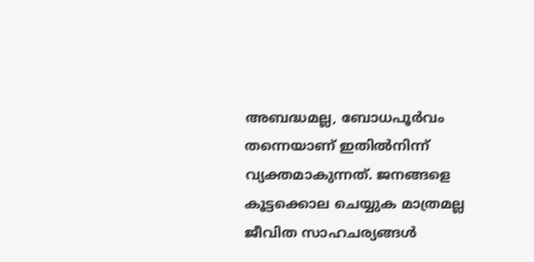അബദ്ധമല്ല, ബോധപൂർവം തന്നെയാണ് ഇതിൽനിന്ന്‍ വ്യക്തമാകുന്നത്. ജനങ്ങളെ കൂട്ടക്കൊല ചെയ്യുക മാത്രമല്ല ജീവിത സാഹചര്യങ്ങൾ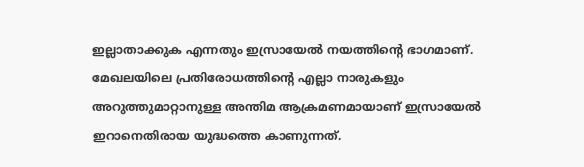ഇല്ലാതാക്കുക എന്നതും ഇസ്രായേൽ നയത്തിന്റെ ഭാഗമാണ്. മേഖലയിലെ പ്രതിരോധത്തിന്റെ എല്ലാ നാരുകളും അറുത്തുമാറ്റാനുള്ള അന്തിമ ആക്രമണമായാണ് ഇസ്രായേൽ ഇറാനെതിരായ യുദ്ധത്തെ കാണുന്നത്.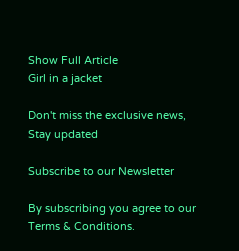Show Full Article
Girl in a jacket

Don't miss the exclusive news, Stay updated

Subscribe to our Newsletter

By subscribing you agree to our Terms & Conditions.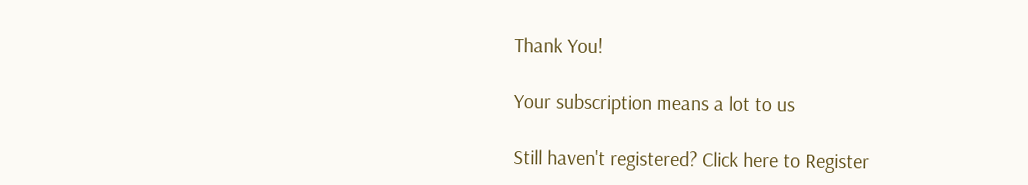Thank You!

Your subscription means a lot to us

Still haven't registered? Click here to Register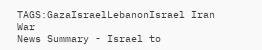TAGS:GazaIsraelLebanonIsrael Iran War
News Summary - Israel to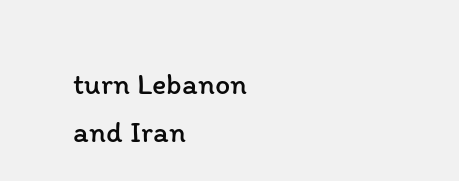turn Lebanon and Iran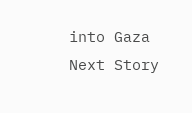into Gaza
Next Story